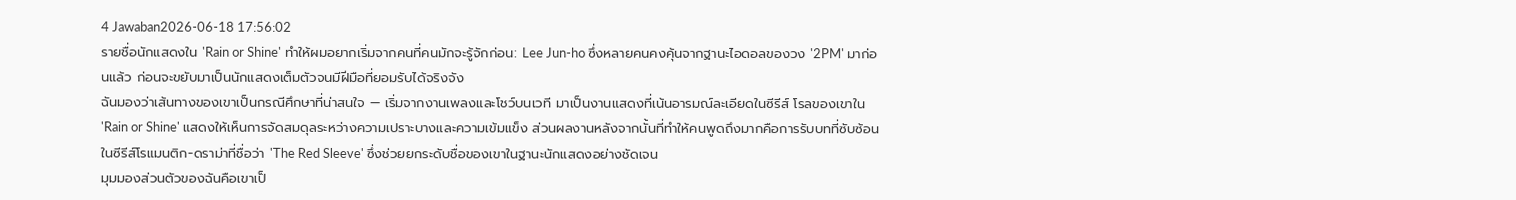4 Jawaban2026-06-18 17:56:02
รายชื่อนักแสดงใน 'Rain or Shine' ทำให้ผมอยากเริ่มจากคนที่คนมักจะรู้จักก่อน: Lee Jun-ho ซึ่งหลายคนคงคุ้นจากฐานะไอดอลของวง '2PM' มาก่อนแล้ว ก่อนจะขยับมาเป็นนักแสดงเต็มตัวจนมีฝีมือที่ยอมรับได้จริงจัง
ฉันมองว่าเส้นทางของเขาเป็นกรณีศึกษาที่น่าสนใจ — เริ่มจากงานเพลงและโชว์บนเวที มาเป็นงานแสดงที่เน้นอารมณ์ละเอียดในซีรีส์ โรลของเขาใน 'Rain or Shine' แสดงให้เห็นการจัดสมดุลระหว่างความเปราะบางและความเข้มแข็ง ส่วนผลงานหลังจากนั้นที่ทำให้คนพูดถึงมากคือการรับบทที่ซับซ้อนในซีรีส์โรแมนติก-ดราม่าที่ชื่อว่า 'The Red Sleeve' ซึ่งช่วยยกระดับชื่อของเขาในฐานะนักแสดงอย่างชัดเจน
มุมมองส่วนตัวของฉันคือเขาเป็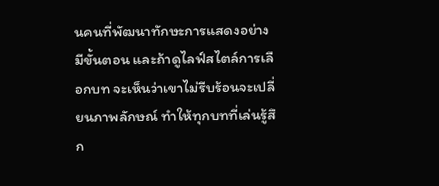นคนที่พัฒนาทักษะการแสดงอย่างมีขั้นตอน และถ้าดูไลฟ์สไตล์การเลือกบท จะเห็นว่าเขาไม่รีบร้อนจะเปลี่ยนภาพลักษณ์ ทำให้ทุกบทที่เล่นรู้สึก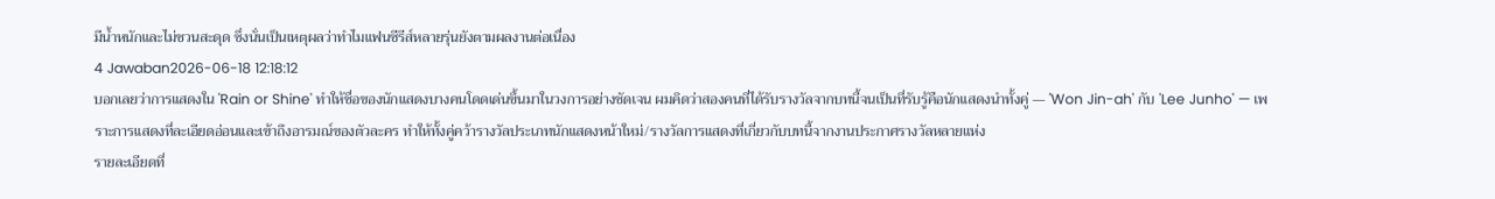มีน้ำหนักและไม่ชวนสะดุด ซึ่งนั่นเป็นเหตุผลว่าทำไมแฟนซีรีส์หลายรุ่นยังตามผลงานต่อเนื่อง
4 Jawaban2026-06-18 12:18:12
บอกเลยว่าการแสดงใน 'Rain or Shine' ทำให้ชื่อของนักแสดงบางคนโดดเด่นขึ้นมาในวงการอย่างชัดเจน ผมคิดว่าสองคนที่ได้รับรางวัลจากบทนี้จนเป็นที่รับรู้คือนักแสดงนำทั้งคู่ — 'Won Jin-ah' กับ 'Lee Junho' — เพราะการแสดงที่ละเอียดอ่อนและเข้าถึงอารมณ์ของตัวละคร ทำให้ทั้งคู่คว้ารางวัลประเภทนักแสดงหน้าใหม่/รางวัลการแสดงที่เกี่ยวกับบทนี้จากงานประกาศรางวัลหลายแห่ง
รายละเอียดที่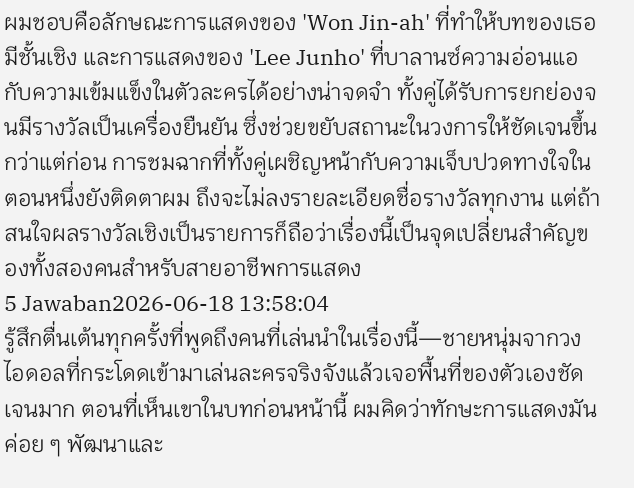ผมชอบคือลักษณะการแสดงของ 'Won Jin-ah' ที่ทำให้บทของเธอมีชั้นเชิง และการแสดงของ 'Lee Junho' ที่บาลานซ์ความอ่อนแอกับความเข้มแข็งในตัวละครได้อย่างน่าจดจำ ทั้งคู่ได้รับการยกย่องจนมีรางวัลเป็นเครื่องยืนยัน ซึ่งช่วยขยับสถานะในวงการให้ชัดเจนขึ้นกว่าแต่ก่อน การชมฉากที่ทั้งคู่เผชิญหน้ากับความเจ็บปวดทางใจในตอนหนึ่งยังติดตาผม ถึงจะไม่ลงรายละเอียดชื่อรางวัลทุกงาน แต่ถ้าสนใจผลรางวัลเชิงเป็นรายการก็ถือว่าเรื่องนี้เป็นจุดเปลี่ยนสำคัญของทั้งสองคนสำหรับสายอาชีพการแสดง
5 Jawaban2026-06-18 13:58:04
รู้สึกตื่นเต้นทุกครั้งที่พูดถึงคนที่เล่นนำในเรื่องนี้—ชายหนุ่มจากวงไอดอลที่กระโดดเข้ามาเล่นละครจริงจังแล้วเจอพื้นที่ของตัวเองชัดเจนมาก ตอนที่เห็นเขาในบทก่อนหน้านี้ ผมคิดว่าทักษะการแสดงมันค่อย ๆ พัฒนาและ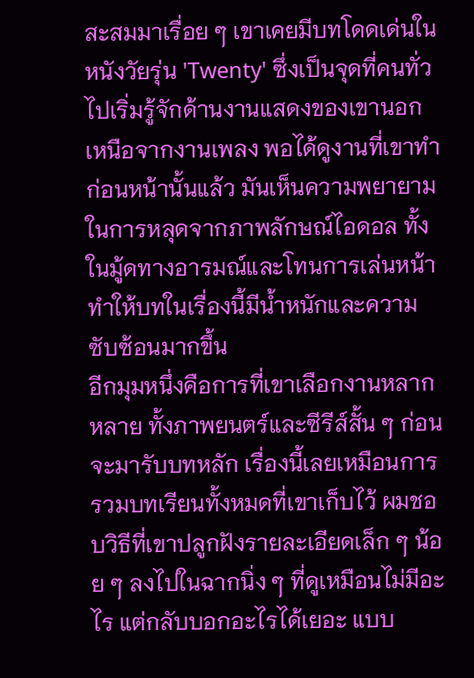สะสมมาเรื่อย ๆ เขาเคยมีบทโดดเด่นในหนังวัยรุ่น 'Twenty' ซึ่งเป็นจุดที่คนทั่วไปเริ่มรู้จักด้านงานแสดงของเขานอกเหนือจากงานเพลง พอได้ดูงานที่เขาทำก่อนหน้านั้นแล้ว มันเห็นความพยายามในการหลุดจากภาพลักษณ์ไอดอล ทั้งในมู้ดทางอารมณ์และโทนการเล่นหน้า ทำให้บทในเรื่องนี้มีน้ำหนักและความซับซ้อนมากขึ้น
อีกมุมหนึ่งคือการที่เขาเลือกงานหลากหลาย ทั้งภาพยนตร์และซีรีส์สั้น ๆ ก่อนจะมารับบทหลัก เรื่องนี้เลยเหมือนการรวมบทเรียนทั้งหมดที่เขาเก็บไว้ ผมชอบวิธีที่เขาปลูกฝังรายละเอียดเล็ก ๆ น้อย ๆ ลงไปในฉากนิ่ง ๆ ที่ดูเหมือนไม่มีอะไร แต่กลับบอกอะไรได้เยอะ แบบ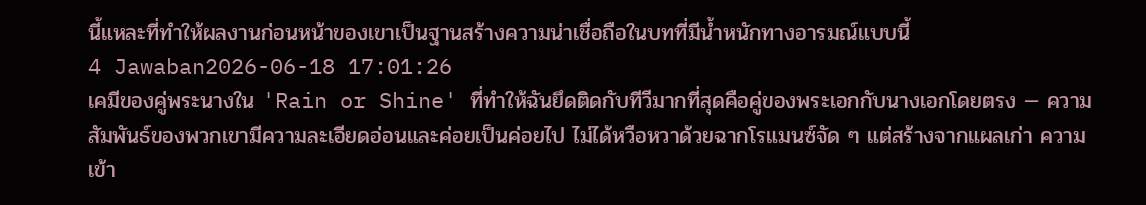นี้แหละที่ทำให้ผลงานก่อนหน้าของเขาเป็นฐานสร้างความน่าเชื่อถือในบทที่มีน้ำหนักทางอารมณ์แบบนี้
4 Jawaban2026-06-18 17:01:26
เคมีของคู่พระนางใน 'Rain or Shine' ที่ทำให้ฉันยึดติดกับทีวีมากที่สุดคือคู่ของพระเอกกับนางเอกโดยตรง — ความสัมพันธ์ของพวกเขามีความละเอียดอ่อนและค่อยเป็นค่อยไป ไม่ได้หวือหวาด้วยฉากโรแมนซ์จัด ๆ แต่สร้างจากแผลเก่า ความเข้า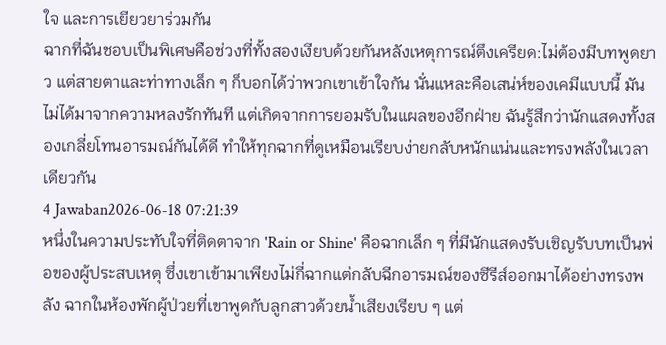ใจ และการเยียวยาร่วมกัน
ฉากที่ฉันชอบเป็นพิเศษคือช่วงที่ทั้งสองเงียบด้วยกันหลังเหตุการณ์ตึงเครียด:ไม่ต้องมีบทพูดยาว แต่สายตาและท่าทางเล็ก ๆ ก็บอกได้ว่าพวกเขาเข้าใจกัน นั่นแหละคือเสน่ห์ของเคมีแบบนี้ มันไม่ได้มาจากความหลงรักทันที แต่เกิดจากการยอมรับในแผลของอีกฝ่าย ฉันรู้สึกว่านักแสดงทั้งสองเกลี่ยโทนอารมณ์กันได้ดี ทำให้ทุกฉากที่ดูเหมือนเรียบง่ายกลับหนักแน่นและทรงพลังในเวลาเดียวกัน
4 Jawaban2026-06-18 07:21:39
หนึ่งในความประทับใจที่ติดตาจาก 'Rain or Shine' คือฉากเล็ก ๆ ที่มีนักแสดงรับเชิญรับบทเป็นพ่อของผู้ประสบเหตุ ซึ่งเขาเข้ามาเพียงไม่กี่ฉากแต่กลับฉีกอารมณ์ของซีรีส์ออกมาได้อย่างทรงพลัง ฉากในห้องพักผู้ป่วยที่เขาพูดกับลูกสาวด้วยน้ำเสียงเรียบ ๆ แต่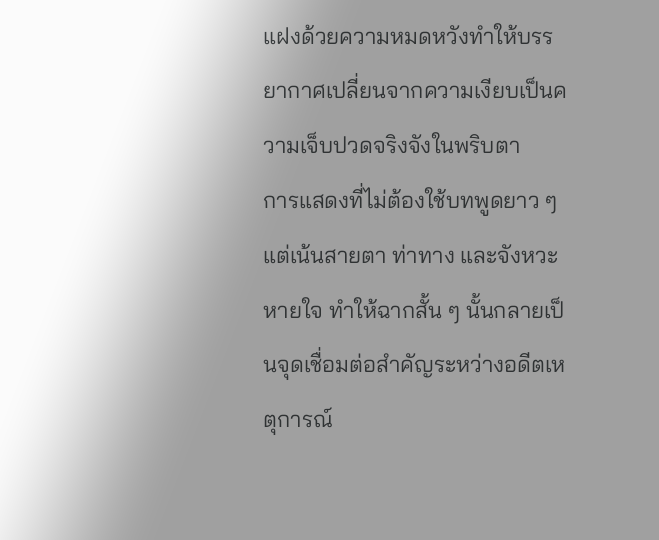แฝงด้วยความหมดหวังทำให้บรรยากาศเปลี่ยนจากความเงียบเป็นความเจ็บปวดจริงจังในพริบตา
การแสดงที่ไม่ต้องใช้บทพูดยาว ๆ แต่เน้นสายตา ท่าทาง และจังหวะหายใจ ทำให้ฉากสั้น ๆ นั้นกลายเป็นจุดเชื่อมต่อสำคัญระหว่างอดีตเหตุการณ์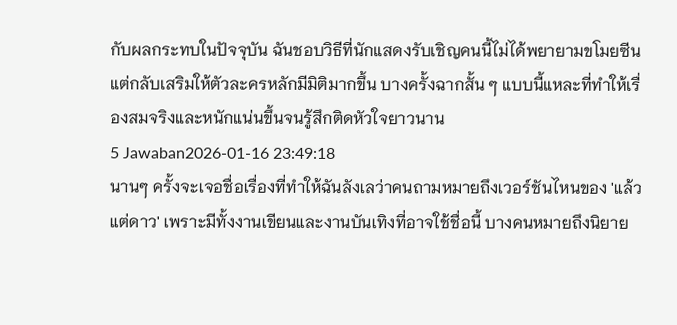กับผลกระทบในปัจจุบัน ฉันชอบวิธีที่นักแสดงรับเชิญคนนี้ไม่ได้พยายามขโมยซีน แต่กลับเสริมให้ตัวละครหลักมีมิติมากขึ้น บางครั้งฉากสั้น ๆ แบบนี้แหละที่ทำให้เรื่องสมจริงและหนักแน่นขึ้นจนรู้สึกติดหัวใจยาวนาน
5 Jawaban2026-01-16 23:49:18
นานๆ ครั้งจะเจอชื่อเรื่องที่ทำให้ฉันลังเลว่าคนถามหมายถึงเวอร์ชันไหนของ 'แล้วแต่ดาว' เพราะมีทั้งงานเขียนและงานบันเทิงที่อาจใช้ชื่อนี้ บางคนหมายถึงนิยาย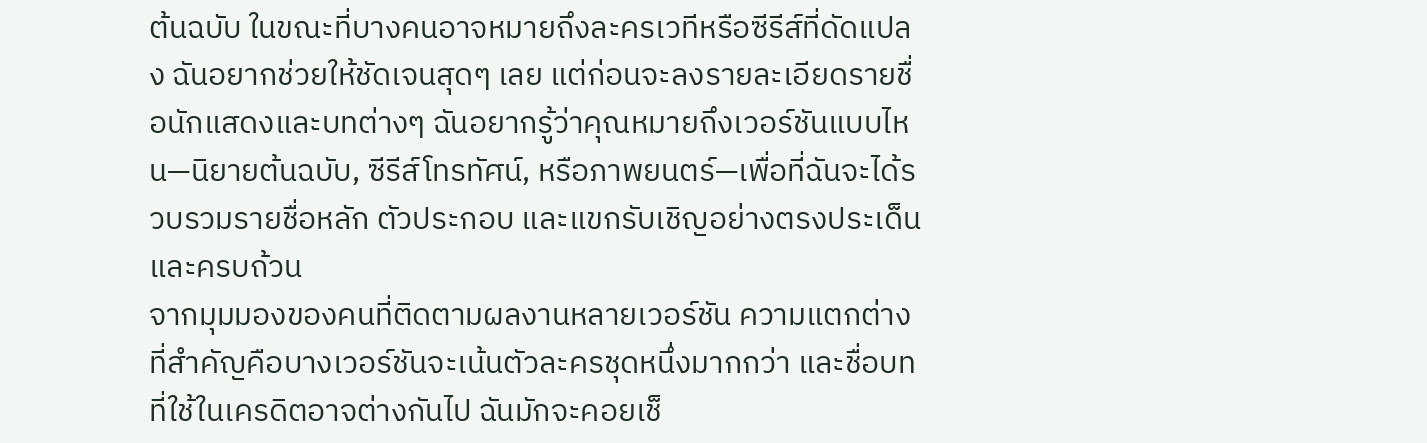ต้นฉบับ ในขณะที่บางคนอาจหมายถึงละครเวทีหรือซีรีส์ที่ดัดแปลง ฉันอยากช่วยให้ชัดเจนสุดๆ เลย แต่ก่อนจะลงรายละเอียดรายชื่อนักแสดงและบทต่างๆ ฉันอยากรู้ว่าคุณหมายถึงเวอร์ชันแบบไหน—นิยายต้นฉบับ, ซีรีส์โทรทัศน์, หรือภาพยนตร์—เพื่อที่ฉันจะได้รวบรวมรายชื่อหลัก ตัวประกอบ และแขกรับเชิญอย่างตรงประเด็นและครบถ้วน
จากมุมมองของคนที่ติดตามผลงานหลายเวอร์ชัน ความแตกต่างที่สำคัญคือบางเวอร์ชันจะเน้นตัวละครชุดหนึ่งมากกว่า และชื่อบทที่ใช้ในเครดิตอาจต่างกันไป ฉันมักจะคอยเช็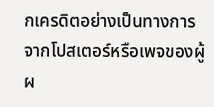กเครดิตอย่างเป็นทางการจากโปสเตอร์หรือเพจของผู้ผ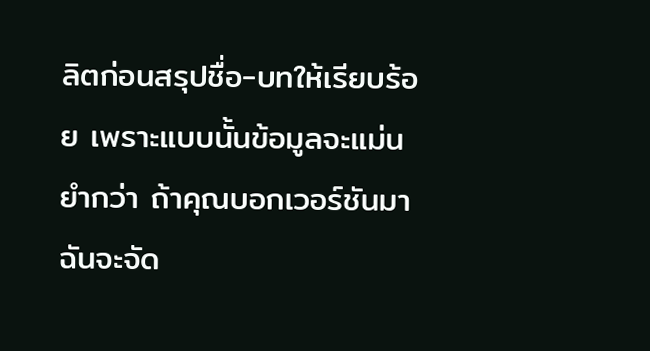ลิตก่อนสรุปชื่อ-บทให้เรียบร้อย เพราะแบบนั้นข้อมูลจะแม่นยำกว่า ถ้าคุณบอกเวอร์ชันมา ฉันจะจัด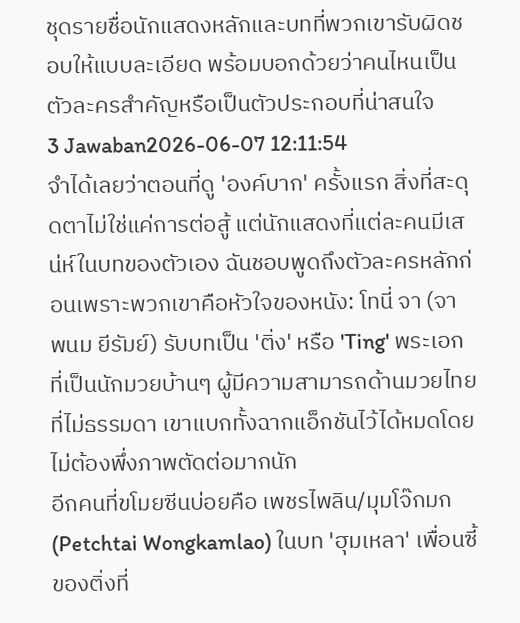ชุดรายชื่อนักแสดงหลักและบทที่พวกเขารับผิดชอบให้แบบละเอียด พร้อมบอกด้วยว่าคนไหนเป็นตัวละครสำคัญหรือเป็นตัวประกอบที่น่าสนใจ
3 Jawaban2026-06-07 12:11:54
จำได้เลยว่าตอนที่ดู 'องค์บาก' ครั้งแรก สิ่งที่สะดุดตาไม่ใช่แค่การต่อสู้ แต่นักแสดงที่แต่ละคนมีเสน่ห์ในบทของตัวเอง ฉันชอบพูดถึงตัวละครหลักก่อนเพราะพวกเขาคือหัวใจของหนัง: โทนี่ จา (จา พนม ยีรัมย์) รับบทเป็น 'ติ่ง' หรือ 'Ting' พระเอกที่เป็นนักมวยบ้านๆ ผู้มีความสามารถด้านมวยไทยที่ไม่ธรรมดา เขาแบกทั้งฉากแอ็กชันไว้ได้หมดโดยไม่ต้องพึ่งภาพตัดต่อมากนัก
อีกคนที่ขโมยซีนบ่อยคือ เพชรไพลิน/มุมโจ๊กมก (Petchtai Wongkamlao) ในบท 'ฮุมเหลา' เพื่อนซี้ของติ่งที่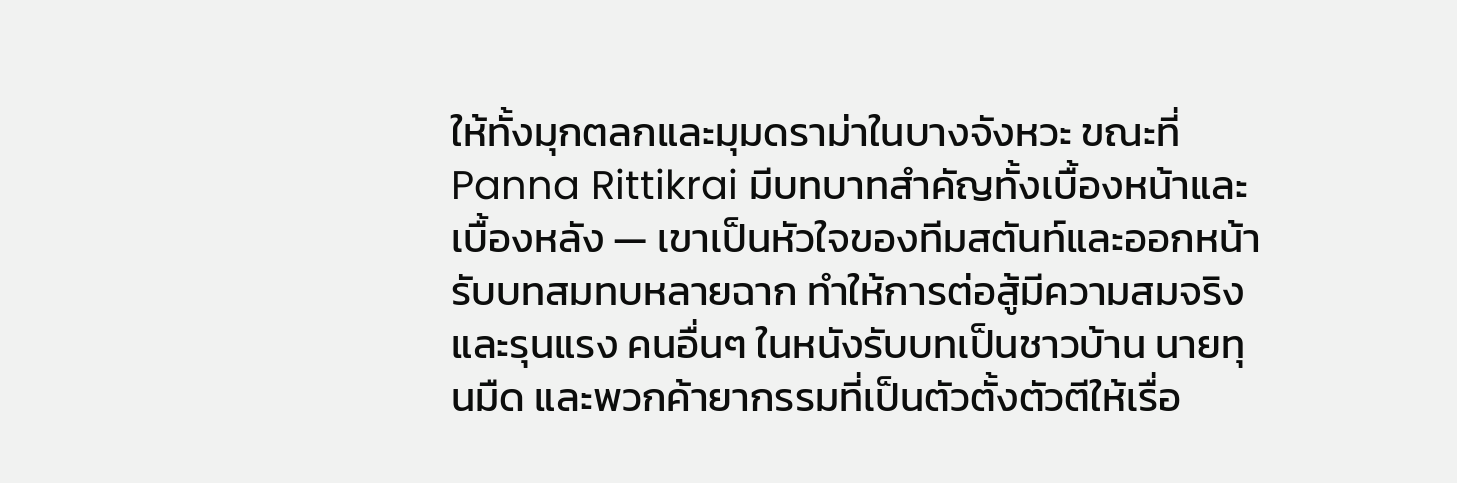ให้ทั้งมุกตลกและมุมดราม่าในบางจังหวะ ขณะที่ Panna Rittikrai มีบทบาทสำคัญทั้งเบื้องหน้าและเบื้องหลัง — เขาเป็นหัวใจของทีมสตันท์และออกหน้ารับบทสมทบหลายฉาก ทำให้การต่อสู้มีความสมจริงและรุนแรง คนอื่นๆ ในหนังรับบทเป็นชาวบ้าน นายทุนมืด และพวกค้ายากรรมที่เป็นตัวตั้งตัวตีให้เรื่อ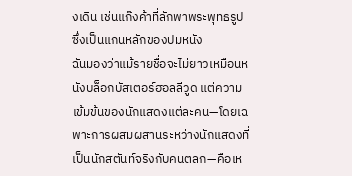งเดิน เช่นแก๊งค้าที่ลักพาพระพุทธรูปซึ่งเป็นแกนหลักของปมหนัง
ฉันมองว่าแม้รายชื่อจะไม่ยาวเหมือนหนังบล็อกบัสเตอร์ฮอลลีวูด แต่ความเข้มข้นของนักแสดงแต่ละคน—โดยเฉพาะการผสมผสานระหว่างนักแสดงที่เป็นนักสตันท์จริงกับคนตลก—คือเห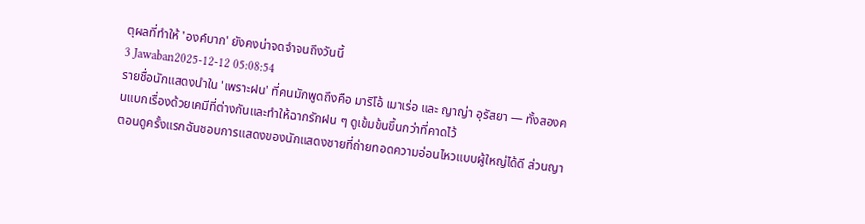ตุผลที่ทำให้ 'องค์บาก' ยังคงน่าจดจำจนถึงวันนี้
3 Jawaban2025-12-12 05:08:54
รายชื่อนักแสดงนำใน 'เพราะฝน' ที่คนมักพูดถึงคือ มาริโอ้ เมาเร่อ และ ญาญ่า อุรัสยา — ทั้งสองคนแบกเรื่องด้วยเคมีที่ต่างกันและทำให้ฉากรักฝน ๆ ดูเข้มข้นขึ้นกว่าที่คาดไว้
ตอนดูครั้งแรกฉันชอบการแสดงของนักแสดงชายที่ถ่ายทอดความอ่อนไหวแบบผู้ใหญ่ได้ดี ส่วนญา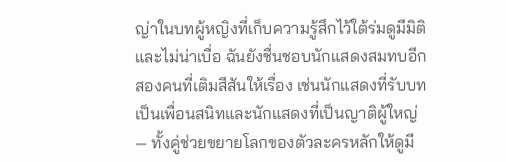ญ่าในบทผู้หญิงที่เก็บความรู้สึกไว้ใต้ร่มดูมีมิติและไม่น่าเบื่อ ฉันยังชื่นชอบนักแสดงสมทบอีกสองคนที่เติมสีสันให้เรื่อง เช่นนักแสดงที่รับบทเป็นเพื่อนสนิทและนักแสดงที่เป็นญาติผู้ใหญ่ — ทั้งคู่ช่วยขยายโลกของตัวละครหลักให้ดูมี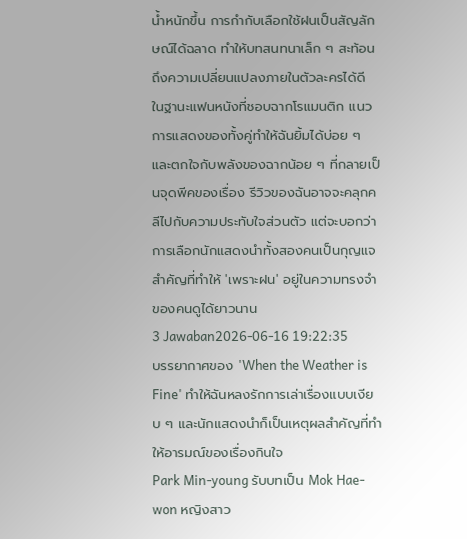น้ำหนักขึ้น การกำกับเลือกใช้ฝนเป็นสัญลักษณ์ได้ฉลาด ทำให้บทสนทนาเล็ก ๆ สะท้อนถึงความเปลี่ยนแปลงภายในตัวละครได้ดี
ในฐานะแฟนหนังที่ชอบฉากโรแมนติก แนวการแสดงของทั้งคู่ทำให้ฉันยิ้มได้บ่อย ๆ และตกใจกับพลังของฉากน้อย ๆ ที่กลายเป็นจุดพีคของเรื่อง รีวิวของฉันอาจจะคลุกคลีไปกับความประทับใจส่วนตัว แต่จะบอกว่าการเลือกนักแสดงนำทั้งสองคนเป็นกุญแจสำคัญที่ทำให้ 'เพราะฝน' อยู่ในความทรงจำของคนดูได้ยาวนาน
3 Jawaban2026-06-16 19:22:35
บรรยากาศของ 'When the Weather is Fine' ทำให้ฉันหลงรักการเล่าเรื่องแบบเงียบ ๆ และนักแสดงนำก็เป็นเหตุผลสำคัญที่ทำให้อารมณ์ของเรื่องกินใจ
Park Min-young รับบทเป็น Mok Hae-won หญิงสาว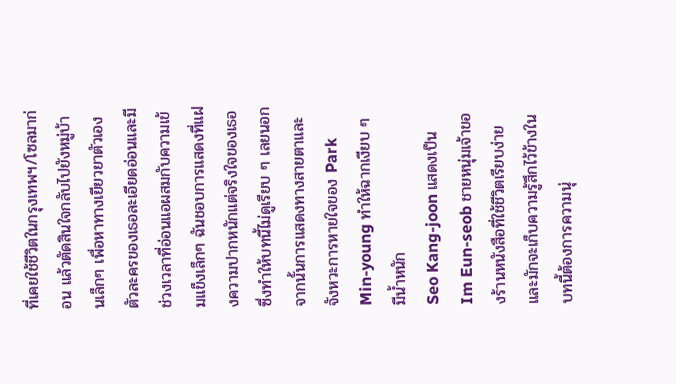ที่เคยใช้ชีวิตในกรุงเทพฯ/โซลมาก่อน แล้วตัดสินใจกลับไปยังหมู่บ้านเล็กๆ เพื่อหาทางเยียวยาตัวเอง ตัวละครของเธอละเอียดอ่อนและมีช่วงเวลาที่อ่อนแอผสมกับความเข้มแข็งเล็กๆ ฉันชอบการแสดงที่แฝงความปากหนักแต่จริงใจของเธอ ซึ่งทำให้บทนี้ไม่ดูเรียบ ๆ เลยนอกจากนั้นการแสดงทางสายตาและจังหวะการหายใจของ Park Min-young ทำให้ฉากเงียบ ๆ มีน้ำหนัก
Seo Kang-joon แสดงเป็น Im Eun-seob ชายหนุ่มเจ้าของร้านหนังสือที่ใช้ชีวิตเรียบง่ายและมักจะเก็บความรู้สึกไว้ข้างใน บทนี้ต้องการความนุ่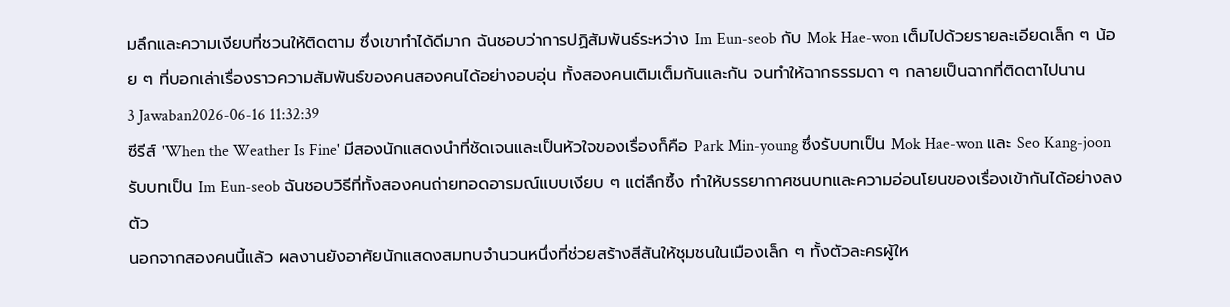มลึกและความเงียบที่ชวนให้ติดตาม ซึ่งเขาทำได้ดีมาก ฉันชอบว่าการปฏิสัมพันธ์ระหว่าง Im Eun-seob กับ Mok Hae-won เต็มไปด้วยรายละเอียดเล็ก ๆ น้อย ๆ ที่บอกเล่าเรื่องราวความสัมพันธ์ของคนสองคนได้อย่างอบอุ่น ทั้งสองคนเติมเต็มกันและกัน จนทำให้ฉากธรรมดา ๆ กลายเป็นฉากที่ติดตาไปนาน
3 Jawaban2026-06-16 11:32:39
ซีรีส์ 'When the Weather Is Fine' มีสองนักแสดงนำที่ชัดเจนและเป็นหัวใจของเรื่องก็คือ Park Min-young ซึ่งรับบทเป็น Mok Hae-won และ Seo Kang-joon รับบทเป็น Im Eun-seob ฉันชอบวิธีที่ทั้งสองคนถ่ายทอดอารมณ์แบบเงียบ ๆ แต่ลึกซึ้ง ทำให้บรรยากาศชนบทและความอ่อนโยนของเรื่องเข้ากันได้อย่างลงตัว
นอกจากสองคนนี้แล้ว ผลงานยังอาศัยนักแสดงสมทบจำนวนหนึ่งที่ช่วยสร้างสีสันให้ชุมชนในเมืองเล็ก ๆ ทั้งตัวละครผู้ให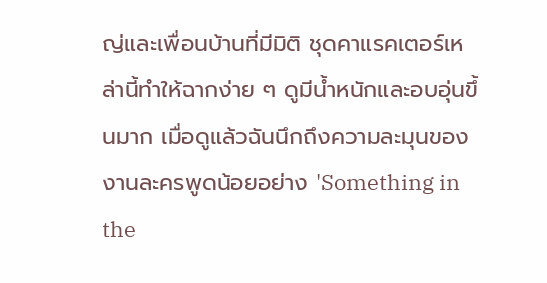ญ่และเพื่อนบ้านที่มีมิติ ชุดคาแรคเตอร์เหล่านี้ทำให้ฉากง่าย ๆ ดูมีน้ำหนักและอบอุ่นขึ้นมาก เมื่อดูแล้วฉันนึกถึงความละมุนของงานละครพูดน้อยอย่าง 'Something in the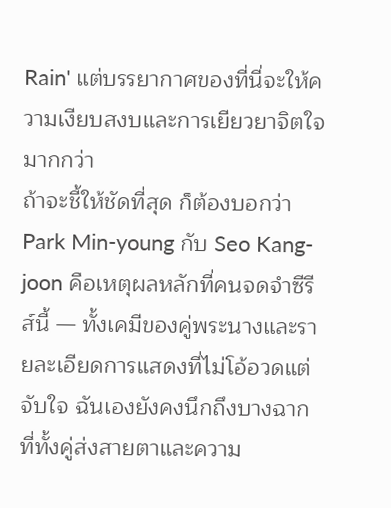Rain' แต่บรรยากาศของที่นี่จะให้ความเงียบสงบและการเยียวยาจิตใจมากกว่า
ถ้าจะชี้ให้ชัดที่สุด ก็ต้องบอกว่า Park Min-young กับ Seo Kang-joon คือเหตุผลหลักที่คนจดจำซีรีส์นี้ — ทั้งเคมีของคู่พระนางและรายละเอียดการแสดงที่ไม่โอ้อวดแต่จับใจ ฉันเองยังคงนึกถึงบางฉากที่ทั้งคู่ส่งสายตาและความ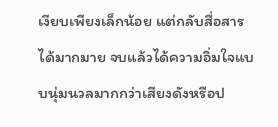เงียบเพียงเล็กน้อย แต่กลับสื่อสารได้มากมาย จบแล้วได้ความอิ่มใจแบบนุ่มนวลมากกว่าเสียงดังหรือป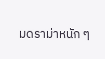มดราม่าหนัก ๆ